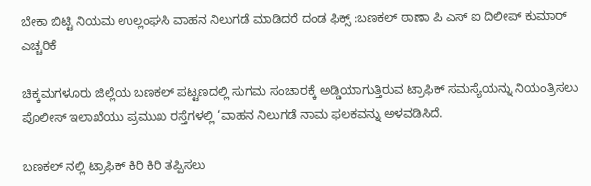ಬೇಕಾ ಬಿಟ್ಟಿ ನಿಯಮ ಉಲ್ಲಂಘಸಿ ವಾಹನ ನಿಲುಗಡೆ ಮಾಡಿದರೆ ದಂಡ ಫಿಕ್ಸ್ :ಬಣಕಲ್ ಠಾಣಾ ಪಿ ಎಸ್ ಐ ದಿಲೀಪ್ ಕುಮಾರ್ ಎಚ್ಚರಿಕೆ

ಚಿಕ್ಕಮಗಳೂರು ಜಿಲ್ಲೆಯ ಬಣಕಲ್ ಪಟ್ಟಣದಲ್ಲಿ ಸುಗಮ ಸಂಚಾರಕ್ಕೆ ಅಡ್ಡಿಯಾಗುತ್ತಿರುವ ಟ್ರಾಫಿಕ್ ಸಮಸ್ಯೆಯನ್ನು ನಿಯಂತ್ರಿಸಲು ಪೊಲೀಸ್ ಇಲಾಖೆಯು ಪ್ರಮುಖ ರಸ್ತೆಗಳಲ್ಲಿ ‘ವಾಹನ ನಿಲುಗಡೆ ನಾಮ ಫಲಕವನ್ನು ಅಳವಡಿಸಿದೆ.

ಬಣಕಲ್ ನಲ್ಲಿ ಟ್ರಾಫಿಕ್ ಕಿರಿ ಕಿರಿ ತಪ್ಪಿಸಲು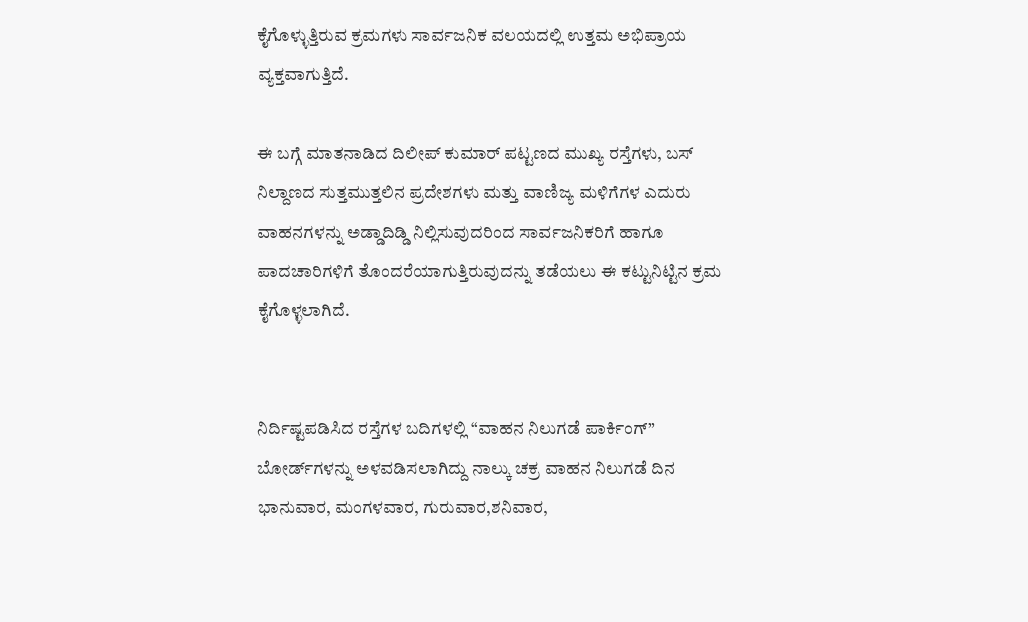ಕೈಗೊಳ್ಳುತ್ತಿರುವ ಕ್ರಮಗಳು ಸಾರ್ವಜನಿಕ ವಲಯದಲ್ಲಿ ಉತ್ತಮ ಅಭಿಪ್ರಾಯ ವ್ಯಕ್ತವಾಗುತ್ತಿದೆ.

ಈ ಬಗ್ಗೆ ಮಾತನಾಡಿದ ದಿಲೀಪ್ ಕುಮಾರ್ ಪಟ್ಟಣದ ಮುಖ್ಯ ರಸ್ತೆಗಳು, ಬಸ್ ನಿಲ್ದಾಣದ ಸುತ್ತಮುತ್ತಲಿನ ಪ್ರದೇಶಗಳು ಮತ್ತು ವಾಣಿಜ್ಯ ಮಳಿಗೆಗಳ ಎದುರು ವಾಹನಗಳನ್ನು ಅಡ್ಡಾದಿಡ್ಡಿ ನಿಲ್ಲಿಸುವುದರಿಂದ ಸಾರ್ವಜನಿಕರಿಗೆ ಹಾಗೂ ಪಾದಚಾರಿಗಳಿಗೆ ತೊಂದರೆಯಾಗುತ್ತಿರುವುದನ್ನು ತಡೆಯಲು ಈ ಕಟ್ಟುನಿಟ್ಟಿನ ಕ್ರಮ ಕೈಗೊಳ್ಳಲಾಗಿದೆ.


ನಿರ್ದಿಷ್ಟಪಡಿಸಿದ ರಸ್ತೆಗಳ ಬದಿಗಳಲ್ಲಿ “ವಾಹನ ನಿಲುಗಡೆ ಪಾರ್ಕಿಂಗ್” ಬೋರ್ಡ್‌ಗಳನ್ನು ಅಳವಡಿಸಲಾಗಿದ್ದು ನಾಲ್ಕು ಚಕ್ರ ವಾಹನ ನಿಲುಗಡೆ ದಿನ ಭಾನುವಾರ, ಮಂಗಳವಾರ, ಗುರುವಾರ,ಶನಿವಾರ,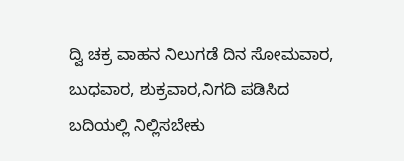ದ್ವಿ ಚಕ್ರ ವಾಹನ ನಿಲುಗಡೆ ದಿನ ಸೋಮವಾರ, ಬುಧವಾರ, ಶುಕ್ರವಾರ,ನಿಗದಿ ಪಡಿಸಿದ ಬದಿಯಲ್ಲಿ ನಿಲ್ಲಿಸಬೇಕು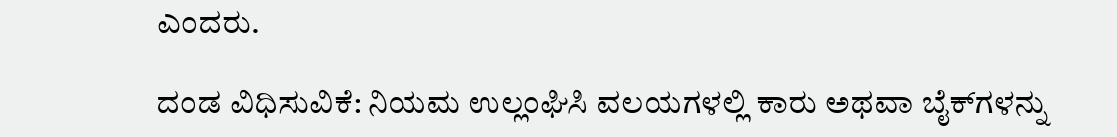ಎಂದರು.

ದಂಡ ವಿಧಿಸುವಿಕೆ: ನಿಯಮ ಉಲ್ಲಂಘಿಸಿ ವಲಯಗಳಲ್ಲಿ ಕಾರು ಅಥವಾ ಬೈಕ್‌ಗಳನ್ನು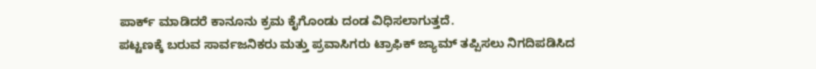ಪಾರ್ಕ್ ಮಾಡಿದರೆ ಕಾನೂನು ಕ್ರಮ ಕೈಗೊಂಡು ದಂಡ ವಿಧಿಸಲಾಗುತ್ತದೆ.
ಪಟ್ಟಣಕ್ಕೆ ಬರುವ ಸಾರ್ವಜನಿಕರು ಮತ್ತು ಪ್ರವಾಸಿಗರು ಟ್ರಾಫಿಕ್ ಜ್ಯಾಮ್ ತಪ್ಪಿಸಲು ನಿಗದಿಪಡಿಸಿದ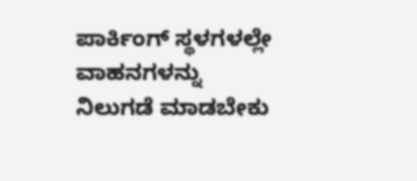ಪಾರ್ಕಿಂಗ್ ಸ್ಥಳಗಳಲ್ಲೇ ವಾಹನಗಳನ್ನು ನಿಲುಗಡೆ ಮಾಡಬೇಕು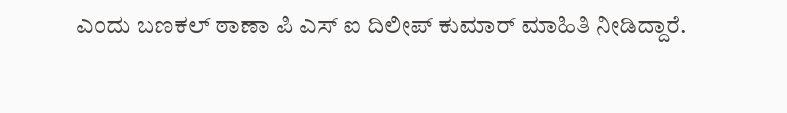ಎಂದು ಬಣಕಲ್ ಠಾಣಾ ಪಿ ಎಸ್ ಐ ದಿಲೀಪ್ ಕುಮಾರ್ ಮಾಹಿತಿ ನೀಡಿದ್ದಾರೆ.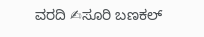ವರದಿ ✍ಸೂರಿ ಬಣಕಲ್